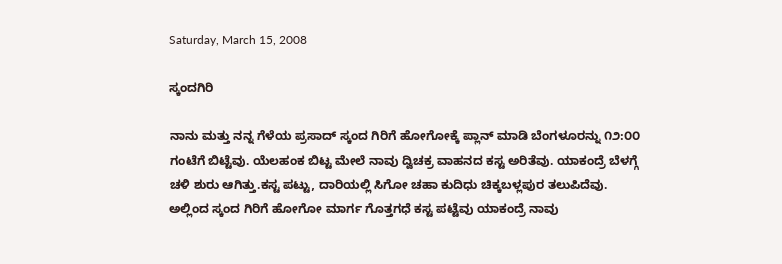Saturday, March 15, 2008

ಸ್ಕಂದಗಿರಿ

ನಾನು ಮತ್ತು ನನ್ನ ಗೆಳೆಯ ಪ್ರಸಾದ್ ಸ್ಕಂದ ಗಿರಿಗೆ ಹೋಗೋಕ್ಕೆ ಪ್ಲಾನ್ ಮಾಡಿ ಬೆಂಗಳೂರನ್ನು ೧೨:೦೦ ಗಂಟೆಗೆ ಬಿಟ್ಟೆವು. ಯೆಲಹಂಕ ಬಿಟ್ಟ ಮೇಲೆ ನಾವು ದ್ವಿಚಕ್ರ ವಾಹನದ ಕಸ್ಟ ಅರಿತೆವು. ಯಾಕಂದ್ರೆ ಬೆಳಗ್ಗೆ ಚಳಿ ಶುರು ಆಗಿತ್ತು.ಕಸ್ಟ ಪಟ್ಟು, ದಾರಿಯಲ್ಲಿ ಸಿಗೋ ಚಹಾ ಕುದಿಧು ಚಿಕ್ಕಬಳ್ಲಪುರ ತಲುಪಿದೆವು. ಅಲ್ಲಿಂದ ಸ್ಕಂದ ಗಿರಿಗೆ ಹೋಗೋ ಮಾರ್ಗ ಗೊತ್ತಗಧೆ ಕಸ್ಟ ಪಟ್ಟೆವು ಯಾಕಂದ್ರೆ ನಾವು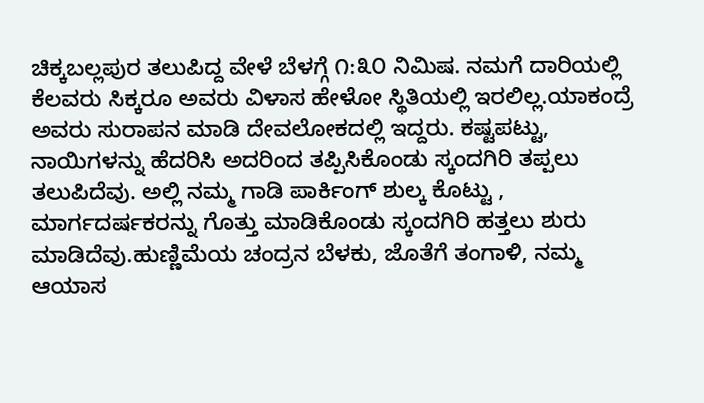ಚಿಕ್ಕಬಲ್ಲಪುರ ತಲುಪಿದ್ದ ವೇಳೆ ಬೆಳಗ್ಗೆ ೧:೩೦ ನಿಮಿಷ. ನಮಗೆ ದಾರಿಯಲ್ಲಿ ಕೆಲವರು ಸಿಕ್ಕರೂ ಅವರು ವಿಳಾಸ ಹೇಳೋ ಸ್ಥಿತಿಯಲ್ಲಿ ಇರಲಿಲ್ಲ.ಯಾಕಂದ್ರೆ ಅವರು ಸುರಾಪನ ಮಾಡಿ ದೇವಲೋಕದಲ್ಲಿ ಇದ್ದರು. ಕಷ್ಟಪಟ್ಟು, ನಾಯಿಗಳನ್ನು ಹೆದರಿಸಿ ಅದರಿಂದ ತಪ್ಪಿಸಿಕೊಂಡು ಸ್ಕಂದಗಿರಿ ತಪ್ಪಲು ತಲುಪಿದೆವು. ಅಲ್ಲಿ ನಮ್ಮ ಗಾಡಿ ಪಾರ್ಕಿಂಗ್ ಶುಲ್ಕ ಕೊಟ್ಟು , ಮಾರ್ಗದರ್ಷಕರನ್ನು ಗೊತ್ತು ಮಾಡಿಕೊಂಡು ಸ್ಕಂದಗಿರಿ ಹತ್ತಲು ಶುರು ಮಾಡಿದೆವು.ಹುಣ್ಣಿಮೆಯ ಚಂದ್ರನ ಬೆಳಕು, ಜೊತೆಗೆ ತಂಗಾಳಿ, ನಮ್ಮ ಆಯಾಸ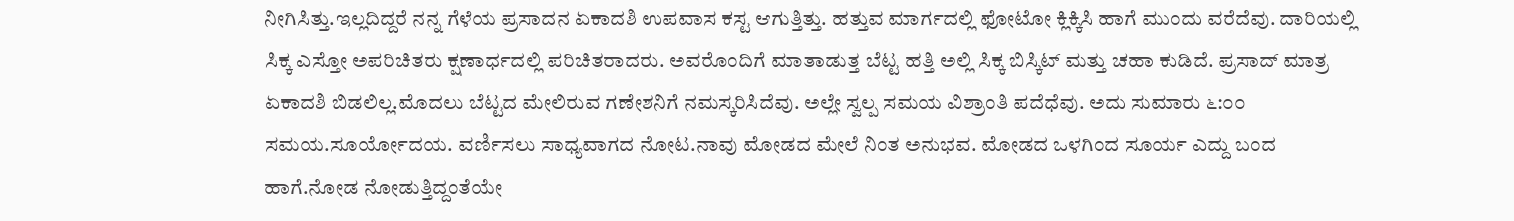ನೀಗಿಸಿತ್ತು.ಇಲ್ಲದಿದ್ದರೆ ನನ್ನ ಗೆಳೆಯ ಪ್ರಸಾದನ ಏಕಾದಶಿ ಉಪವಾಸ ಕಸ್ಟ ಆಗುತ್ತಿತ್ತು. ಹತ್ತುವ ಮಾರ್ಗದಲ್ಲಿ ಫೋಟೋ ಕ್ಲಿಕ್ಕಿಸಿ ಹಾಗೆ ಮುಂದು ವರೆದೆವು. ದಾರಿಯಲ್ಲಿ ಸಿಕ್ಕ ಎಸ್ತೋ ಅಪರಿಚಿತರು ಕ್ಷಣಾರ್ಧದಲ್ಲಿ ಪರಿಚಿತರಾದರು. ಅವರೊಂದಿಗೆ ಮಾತಾಡುತ್ತ ಬೆಟ್ಟ ಹತ್ತಿ ಅಲ್ಲಿ ಸಿಕ್ಕ ಬಿಸ್ಕಿಟ್ ಮತ್ತು ಚಹಾ ಕುಡಿದೆ. ಪ್ರಸಾದ್ ಮಾತ್ರ ಏಕಾದಶಿ ಬಿಡಲಿಲ್ಲ.ಮೊದಲು ಬೆಟ್ಟದ ಮೇಲಿರುವ ಗಣೇಶನಿಗೆ ನಮಸ್ಕರಿಸಿದೆವು. ಅಲ್ಲೇ ಸ್ವಲ್ಪ ಸಮಯ ವಿಶ್ರಾಂತಿ ಪದೆಧೆವು. ಅದು ಸುಮಾರು ೬:೦೦ ಸಮಯ.ಸೂರ್ಯೋದಯ. ವರ್ಣಿಸಲು ಸಾಧ್ಯವಾಗದ ನೋಟ.ನಾವು ಮೋಡದ ಮೇಲೆ ನಿಂತ ಅನುಭವ. ಮೋಡದ ಒಳಗಿಂದ ಸೂರ್ಯ ಎದ್ದು ಬಂದ ಹಾಗೆ.ನೋಡ ನೋಡುತ್ತಿದ್ದಂತೆಯೇ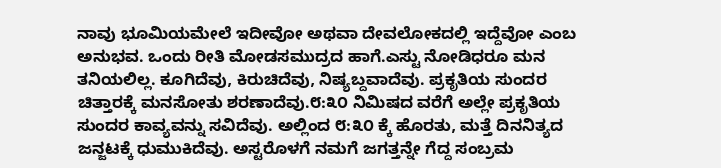ನಾವು ಭೂಮಿಯಮೇಲೆ ಇದೀವೋ ಅಥವಾ ದೇವಲೋಕದಲ್ಲಿ ಇದ್ದೆವೋ ಎಂಬ ಅನುಭವ. ಒಂದು ರೀತಿ ಮೋಡಸಮುದ್ರದ ಹಾಗೆ.ಎಸ್ಟು ನೋಡಿಧರೂ ಮನ ತನಿಯಲಿಲ್ಲ. ಕೂಗಿದೆವು, ಕಿರುಚಿದೆವು, ನಿಷ್ಯಬ್ದವಾದೆವು. ಪ್ರಕೃತಿಯ ಸುಂದರ ಚಿತ್ತಾರಕ್ಕೆ ಮನಸೋತು ಶರಣಾದೆವು.೮:೩೦ ನಿಮಿಷದ ವರೆಗೆ ಅಲ್ಲೇ ಪ್ರಕೃತಿಯ ಸುಂದರ ಕಾವ್ಯವನ್ನು ಸವಿದೆವು. ಅಲ್ಲಿಂದ ೮:೩೦ ಕ್ಕೆ ಹೊರತು, ಮತ್ತೆ ದಿನನಿತ್ಯದ ಜನ್ಜಟಕ್ಕೆ ಧುಮುಕಿದೆವು. ಅಸ್ಟರೊಳಗೆ ನಮಗೆ ಜಗತ್ತನ್ನೇ ಗೆದ್ದ ಸಂಬ್ರಮ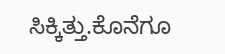ಸಿಕ್ಕಿತ್ತು.ಕೊನೆಗೂ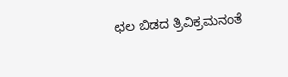ಛಲ ಬಿಡದ ತ್ರಿವಿಕ್ರಮನಂತೆ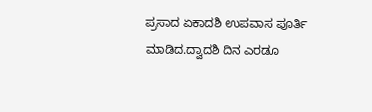ಪ್ರಸಾದ ಏಕಾದಶಿ ಉಪವಾಸ ಪೂರ್ತಿ ಮಾಡಿದ.ದ್ವಾದಶಿ ದಿನ ಎರಡೂ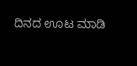ದಿನದ ಊಟ ಮಾಡಿ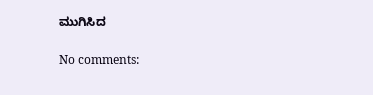ಮುಗಿಸಿದ

No comments: